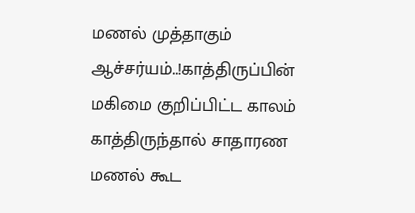மணல் முத்தாகும் ஆச்சர்யம்..!காத்திருப்பின் மகிமை குறிப்பிட்ட காலம் காத்திருந்தால் சாதாரண மணல் கூட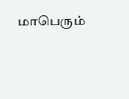மாபெரும்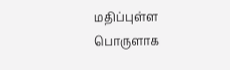மதிப்புள்ள பொருளாக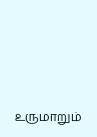உருமாறும்